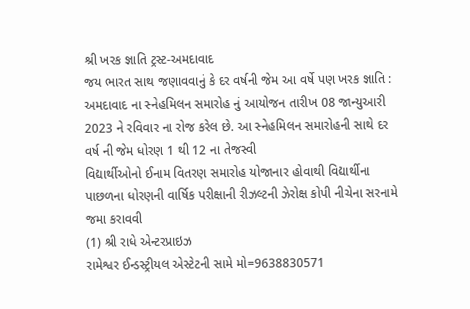શ્રી ખરક જ્ઞાતિ ટ્રસ્ટ-અમદાવાદ
જય ભારત સાથ જણાવવાનું કે દર વર્ષની જેમ આ વર્ષે પણ ખરક જ્ઞાતિ : અમદાવાદ ના સ્નેહમિલન સમારોહ નું આયોજન તારીખ 08 જાન્યુઆરી 2023 ને રવિવાર ના રોજ કરેલ છે. આ સ્નેહમિલન સમારોહની સાથે દર વર્ષ ની જેમ ધોરણ 1 થી 12 ના તેજસ્વી
વિદ્યાર્થીઓનો ઈનામ વિતરણ સમારોહ યોજાનાર હોવાથી વિદ્યાર્થીના પાછળના ધોરણની વાર્ષિક પરીક્ષાની રીઝલ્ટની ઝેરોક્ષ કોપી નીચેના સરનામે જમા કરાવવી
(1) શ્રી રાધે એન્ટરપ્રાઇઝ
રામેશ્વર ઈન્ડસ્ટ્રીયલ એસ્ટેટની સામે મો=9638830571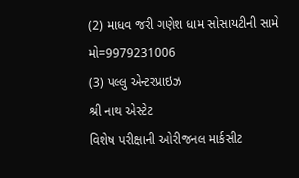(2) માધવ જરી ગણેશ ધામ સોસાયટીની સામે
મો=9979231006
(3) પલ્લુ એન્ટરપ્રાઇઝ
શ્રી નાથ એસ્ટેટ
વિશેષ પરીક્ષાની ઓરીજનલ માર્કસીટ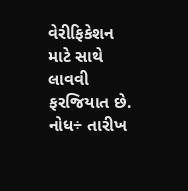વેરીફિકેશન માટે સાથે લાવવી ફરજિયાત છે.
નોધ÷ તારીખ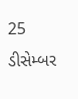25 ડીસેમ્બર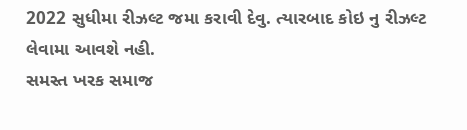2022 સુધીમા રીઝલ્ટ જમા કરાવી દેવુ. ત્યારબાદ કોઇ નુ રીઝલ્ટ લેવામા આવશે નહી.
સમસ્ત ખરક સમાજ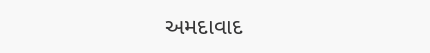અમદાવાદ